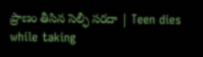ప్రాణం తీసిన సెల్ఫీ సరదా | Teen dies while taking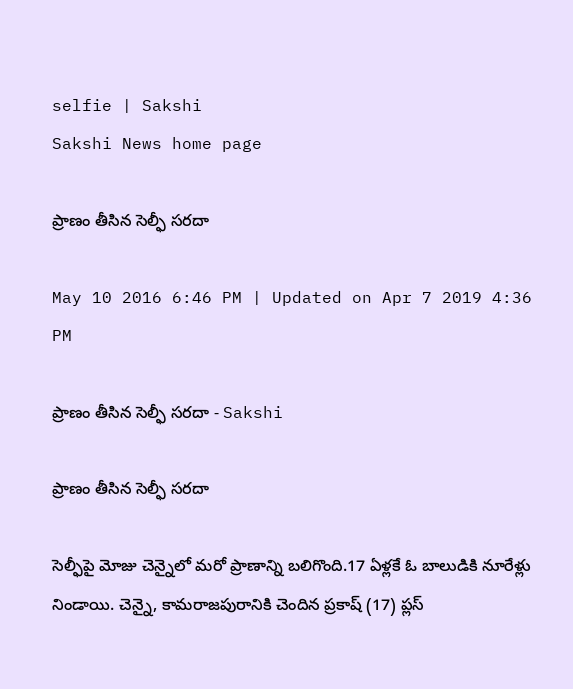selfie | Sakshi
Sakshi News home page

ప్రాణం తీసిన సెల్ఫీ సరదా

May 10 2016 6:46 PM | Updated on Apr 7 2019 4:36 PM

ప్రాణం తీసిన సెల్ఫీ సరదా - Sakshi

ప్రాణం తీసిన సెల్ఫీ సరదా

సెల్ఫీపై మోజు చెన్నైలో మరో ప్రాణాన్ని బలిగొంది.17 ఏళ్లకే ఓ బాలుడికి నూరేళ్లు నిండాయి. చెన్నై, కామరాజపురానికి చెందిన ప్రకాష్ (17) ప్లస్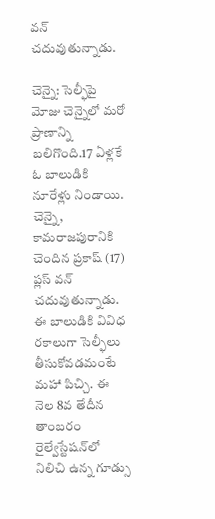వన్ చదువుతున్నాడు.

చెన్నై: సెల్ఫీపై మోజు చెన్నైలో మరో ప్రాణాన్ని బలిగొంది.17 ఏళ్లకే ఓ బాలుడికి నూరేళ్లు నిండాయి. చెన్నై, కామరాజపురానికి చెందిన ప్రకాష్ (17) ప్లస్ వన్ చదువుతున్నాడు. ఈ బాలుడికి వివిధ రకాలుగా సెల్ఫీలు  తీసుకోవడమంటే మహా పిచ్చి. ఈ నెల 8వ తేదీన తాంబరం రైల్వేస్టేషన్‌లో నిలిచి ఉన్న గూడ్సు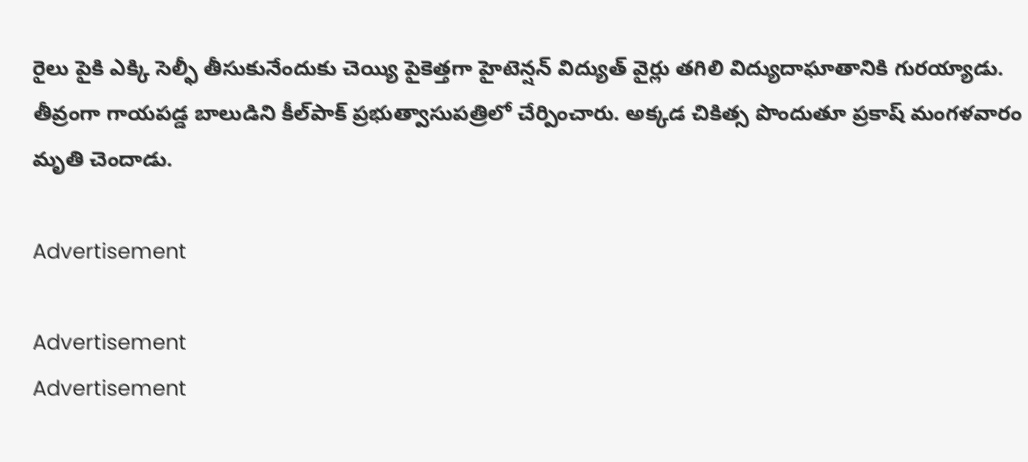రైలు పైకి ఎక్కి సెల్ఫీ తీసుకునేందుకు చెయ్యి పైకెత్తగా హైటెన్షన్ విద్యుత్ వైర్లు తగిలి విద్యుదాఘాతానికి గురయ్యాడు. తీవ్రంగా గాయపడ్డ బాలుడిని కీల్‌పాక్ ప్రభుత్వాసుపత్రిలో చేర్పించారు. అక్కడ చికిత్స పొందుతూ ప్రకాష్ మంగళవారం మృతి చెందాడు.

Advertisement

Advertisement
Advertisement